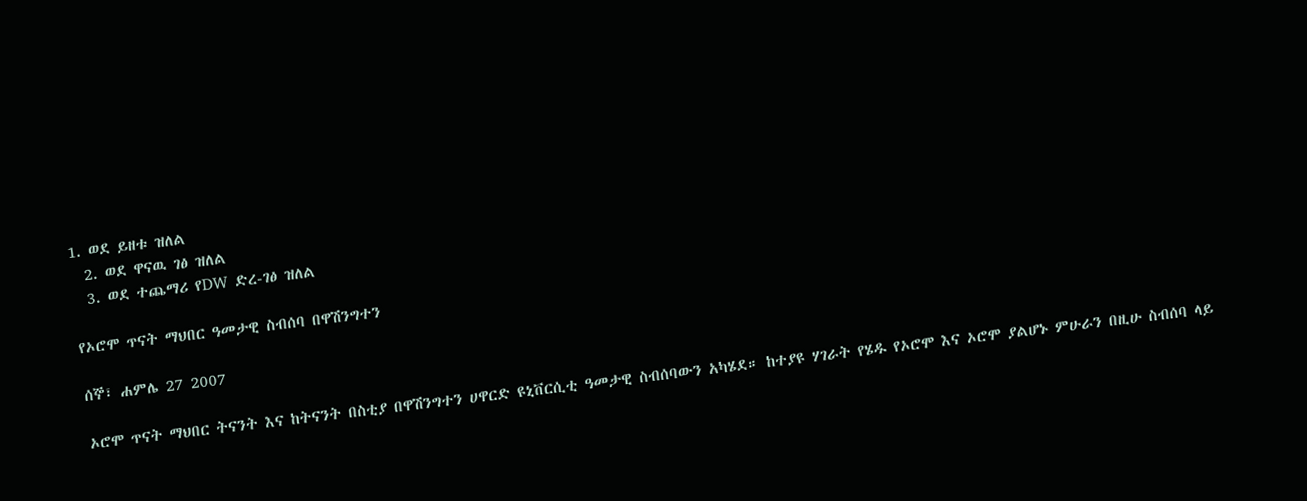1. ወደ ይዘቱ ዝለል
  2. ወደ ዋናዉ ገፅ ዝለል
  3. ወደ ተጨማሪ የDW ድረ-ገፅ ዝለል

የኦሮሞ ጥናት ማህበር ዓመታዊ ስብሰባ በዋሽንግተን

ሰኞ፣ ሐምሌ 27 2007

ኦሮሞ ጥናት ማህበር ትናንት እና ከትናንት በስቲያ በዋሽንግተን ሀዋርድ ዩኒቨርሲቲ ዓመታዊ ስብሰባውን አካሄደ። ከተያዩ ሃገራት የሄዱ የኦሮሞ እና ኦሮሞ ያልሆኑ ምሁራን በዚሁ ስብሰባ ላይ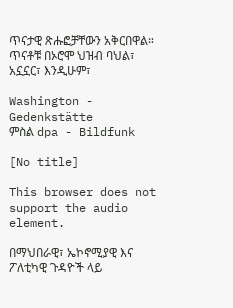ጥናታዊ ጽሑፎቻቸውን አቅርበዋል። ጥናቶቹ በኦሮሞ ህዝብ ባህል፣ አኗኗር፣ እንዲሁም፣

Washington - Gedenkstätte
ምስል dpa - Bildfunk

[No title]

This browser does not support the audio element.

በማህበራዊ፣ ኤኮኖሚያዊ እና ፖለቲካዊ ጉዳዮች ላይ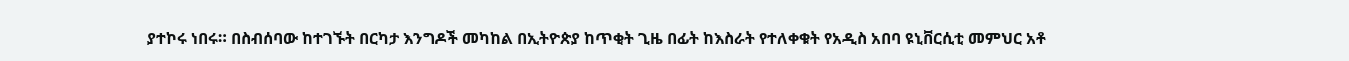ያተኮሩ ነበሩ። በስብሰባው ከተገኙት በርካታ እንግዶች መካከል በኢትዮጵያ ከጥቂት ጊዜ በፊት ከእስራት የተለቀቁት የአዲስ አበባ ዩኒቨርሲቲ መምህር አቶ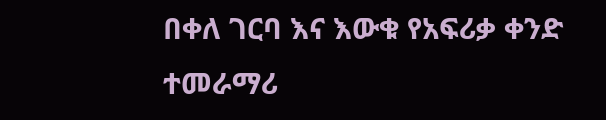በቀለ ገርባ እና እውቁ የአፍሪቃ ቀንድ ተመራማሪ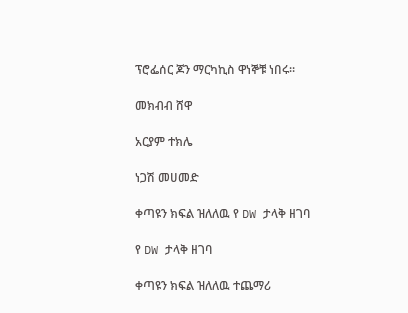ፕሮፌሰር ጆን ማርካኪስ ዋነኞቹ ነበሩ።

መክብብ ሸዋ

አርያም ተክሌ

ነጋሽ መሀመድ

ቀጣዩን ክፍል ዝለለዉ የ DW ታላቅ ዘገባ

የ DW ታላቅ ዘገባ

ቀጣዩን ክፍል ዝለለዉ ተጨማሪ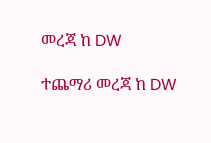መረጃ ከ DW

ተጨማሪ መረጃ ከ DW